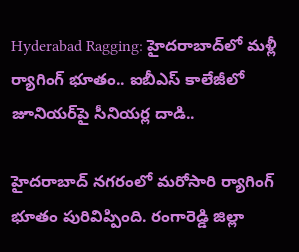Hyderabad Ragging: హైదరాబాద్‌‌లో మళ్లీ ర్యాగింగ్ భూతం.. ఐబీఎస్ కాలేజీలో జూనియర్‌పై సీనియర్ల దాడి..

హైదరాబాద్‌ నగరంలో మరోసారి ర్యాగింగ్ భూతం పురివిప్పింది. రంగారెడ్డి జిల్లా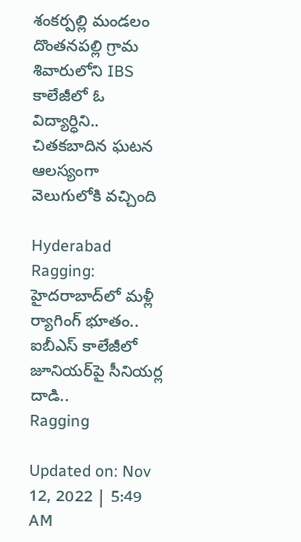శంకర్పల్లి మండలం దొంతనపల్లి గ్రామ శివారులోని IBS కాలేజీలో ఓ విద్యార్ధిని.. చితకబాదిన ఘటన ఆలస్యంగా వెలుగులోకి వచ్చింది

Hyderabad Ragging: హైదరాబాద్‌‌లో మళ్లీ ర్యాగింగ్ భూతం.. ఐబీఎస్ కాలేజీలో జూనియర్‌పై సీనియర్ల దాడి..
Ragging

Updated on: Nov 12, 2022 | 5:49 AM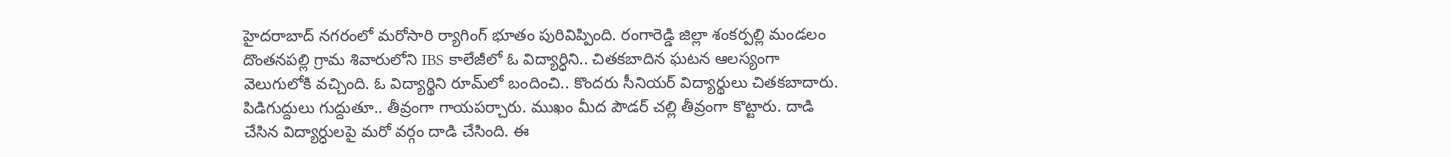హైదరాబాద్‌ నగరంలో మరోసారి ర్యాగింగ్ భూతం పురివిప్పింది. రంగారెడ్డి జిల్లా శంకర్పల్లి మండలం దొంతనపల్లి గ్రామ శివారులోని IBS కాలేజీలో ఓ విద్యార్ధిని.. చితకబాదిన ఘటన ఆలస్యంగా వెలుగులోకి వచ్చింది. ఓ విద్యార్థిని రూమ్‌లో బందించి.. కొందరు సీనియర్ విద్యార్థులు చితకబాదారు. పిడిగుద్దులు గుద్దుతూ.. తీవ్రంగా గాయపర్చారు. ముఖం మీద పౌడర్ చల్లి తీవ్రంగా కొట్టారు. దాడి చేసిన విద్యార్ధులపై మరో వర్గం దాడి చేసింది. ఈ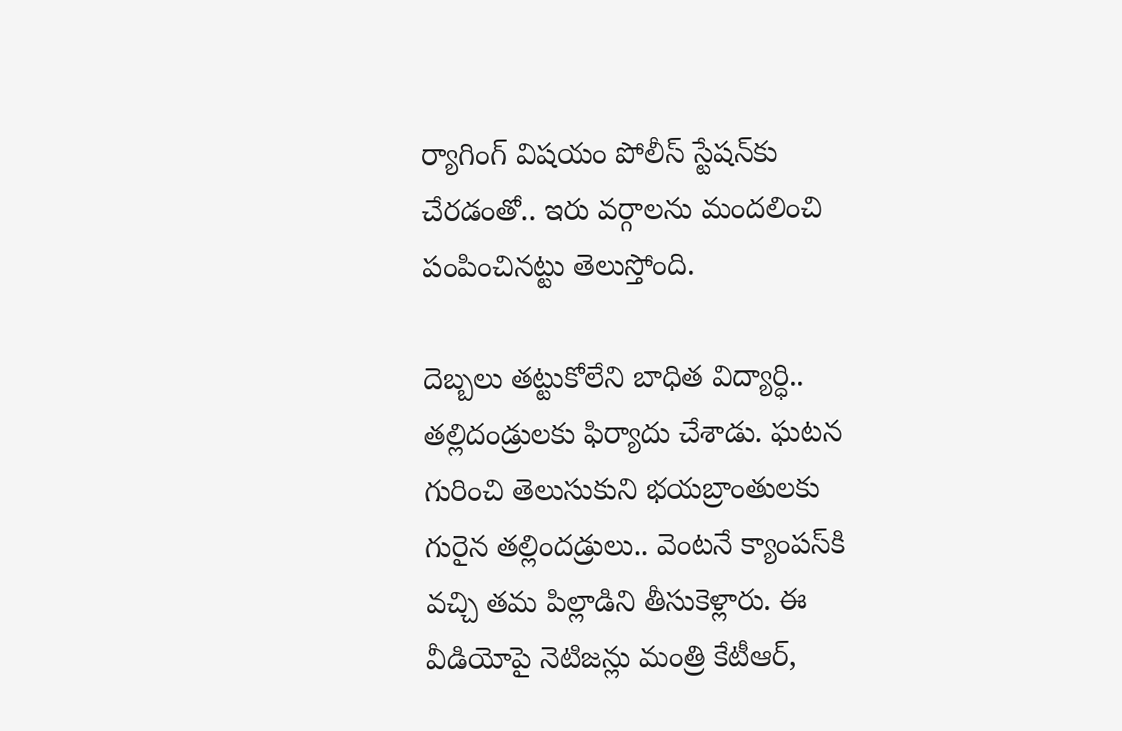ర్యాగింగ్ విషయం పోలీస్ స్టేషన్‌కు చేరడంతో.. ఇరు వర్గాలను మందలించి పంపించినట్టు తెలుస్తోంది.

దెబ్బలు తట్టుకోలేని బాధిత విద్యార్ధి.. తల్లిదండ్రులకు ఫిర్యాదు చేశాడు. ఘటన గురించి తెలుసుకుని భయబ్రాంతులకు గురైన తల్లిందడ్రులు.. వెంటనే క్యాంపస్‌కి వచ్చి తమ పిల్లాడిని తీసుకెళ్లారు. ఈ వీడియోపై నెటిజన్లు మంత్రి కేటీఆర్,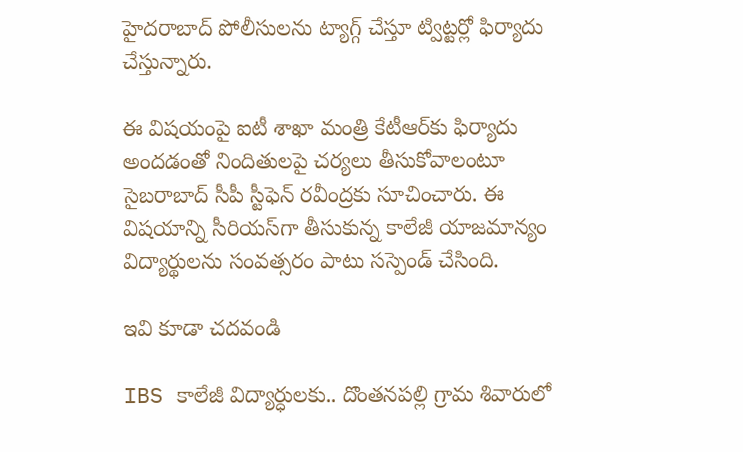హైదరాబాద్ పోలీసులను ట్యాగ్గ్ చేస్తూ ట్విట్టర్లో ఫిర్యాదు చేస్తున్నారు.

ఈ విషయంపై ఐటీ శాఖా మంత్రి కేటీఆర్‌కు ఫిర్యాదు అందడంతో నిందితులపై చర్యలు తీసుకోవాలంటూ సైబరాబాద్ సీపీ స్టీఫెన్ రవీంద్రకు సూచించారు. ఈ విషయాన్ని సీరియస్‌గా తీసుకున్న కాలేజీ యాజమాన్యం విద్యార్థులను సంవత్సరం పాటు సస్పెండ్ చేసింది.

ఇవి కూడా చదవండి

IBS కాలేజీ విద్యార్ధులకు.. దొంతనపల్లి గ్రామ శివారులో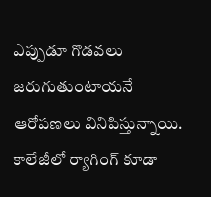ఎప్పుడూ గొడవలు జరుగుతుంటాయనే ఆరోపణలు వినిపిస్తున్నాయి. కాలేజీలో ర్యాగింగ్ కూడా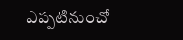ఎప్పటినుంచో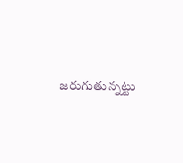జరుగుతున్నట్టు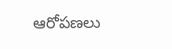ఆరోపణలు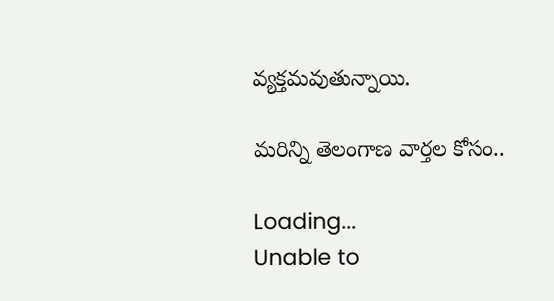వ్యక్తమవుతున్నాయి.

మరిన్ని తెలంగాణ వార్తల కోసం..

Loading...
Unable to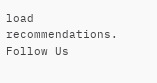load recommendations.
Follow Us